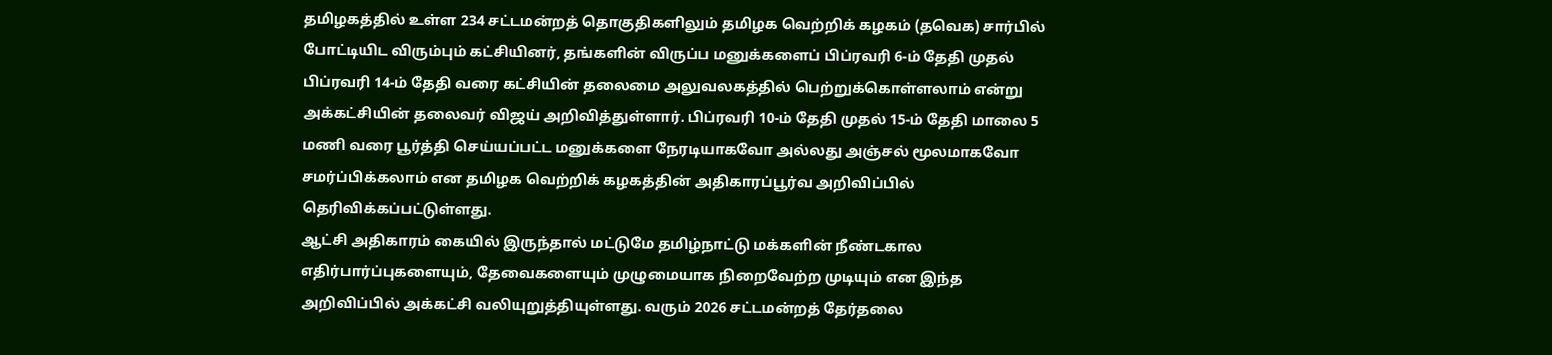தமிழகத்தில் உள்ள 234 சட்டமன்றத் தொகுதிகளிலும் தமிழக வெற்றிக் கழகம் (தவெக) சார்பில் போட்டியிட விரும்பும் கட்சியினர், தங்களின் விருப்ப மனுக்களைப் பிப்ரவரி 6-ம் தேதி முதல் பிப்ரவரி 14-ம் தேதி வரை கட்சியின் தலைமை அலுவலகத்தில் பெற்றுக்கொள்ளலாம் என்று அக்கட்சியின் தலைவர் விஜய் அறிவித்துள்ளார். பிப்ரவரி 10-ம் தேதி முதல் 15-ம் தேதி மாலை 5 மணி வரை பூர்த்தி செய்யப்பட்ட மனுக்களை நேரடியாகவோ அல்லது அஞ்சல் மூலமாகவோ சமர்ப்பிக்கலாம் என தமிழக வெற்றிக் கழகத்தின் அதிகாரப்பூர்வ அறிவிப்பில் தெரிவிக்கப்பட்டுள்ளது.
ஆட்சி அதிகாரம் கையில் இருந்தால் மட்டுமே தமிழ்நாட்டு மக்களின் நீண்டகால எதிர்பார்ப்புகளையும், தேவைகளையும் முழுமையாக நிறைவேற்ற முடியும் என இந்த அறிவிப்பில் அக்கட்சி வலியுறுத்தியுள்ளது. வரும் 2026 சட்டமன்றத் தேர்தலை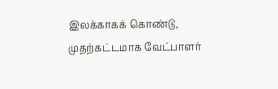இலக்காகக் கொண்டு, முதற்கட்டமாக வேட்பாளர்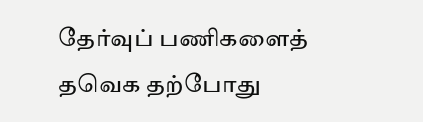தேர்வுப் பணிகளைத் தவெக தற்போது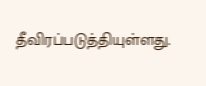தீவிரப்படுத்தியுள்ளது.